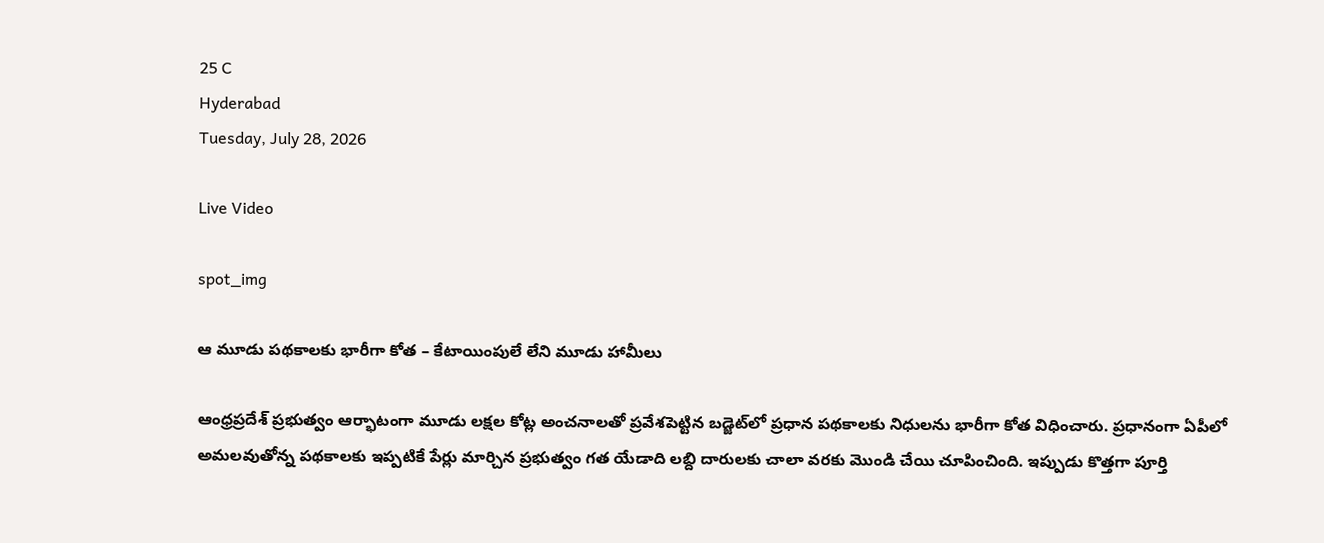25 C
Hyderabad
Tuesday, July 28, 2026

Live Video

spot_img

ఆ మూడు పథకాలకు భారీగా కోత – కేటాయింపులే లేని మూడు హామీలు

ఆంధ్రప్రదేశ్‌ ప్రభుత్వం ఆర్భాటంగా మూడు లక్షల కోట్ల అంచనాలతో ప్రవేశపెట్టిన బడ్జెట్‌లో ప్రధాన పథకాలకు నిధులను భారీగా కోత విధించారు. ప్రధానంగా ఏపీలో అమలవుతోన్న పథకాలకు ఇప్పటికే పేర్లు మార్చిన ప్రభుత్వం గత యేడాది లబ్ది దారులకు చాలా వరకు మొండి చేయి చూపించింది. ఇప్పుడు కొత్తగా పూర్తి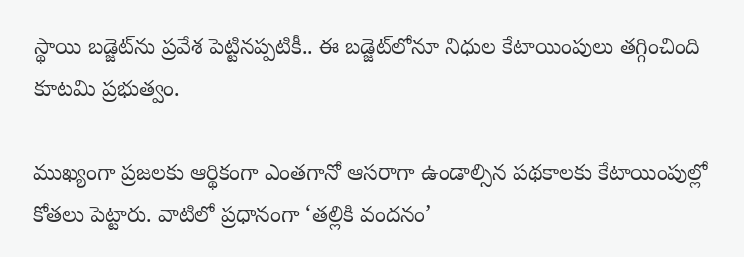స్థాయి బడ్జెట్‌ను ప్రవేశ పెట్టినప్పటికీ.. ఈ బడ్జెట్‌లోనూ నిధుల కేటాయింపులు తగ్గించింది కూటమి ప్రభుత్వం.

ముఖ్యంగా ప్రజలకు ఆర్థికంగా ఎంతగానో ఆసరాగా ఉండాల్సిన పథకాలకు కేటాయింపుల్లో కోతలు పెట్టారు. వాటిలో ప్రధానంగా ‘తల్లికి వందనం’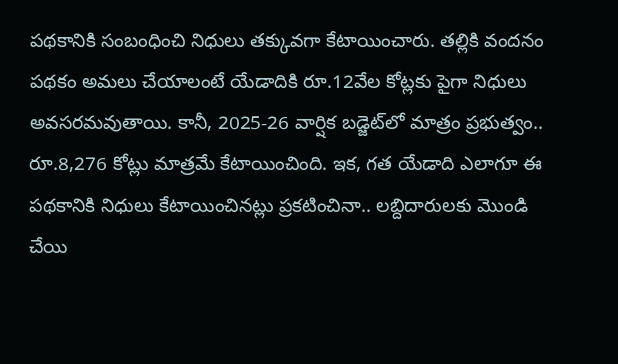పథకానికి సంబంధించి నిధులు తక్కువగా కేటాయించారు. తల్లికి వందనం పథకం అమలు చేయాలంటే యేడాదికి రూ.12వేల కోట్లకు పైగా నిధులు అవసరమవుతాయి. కానీ, 2025-26 వార్షిక బడ్జెట్‌లో మాత్రం ప్రభుత్వం.. రూ.8,276 కోట్లు మాత్రమే కేటాయించింది. ఇక, గత యేడాది ఎలాగూ ఈ పథకానికి నిధులు కేటాయించినట్లు ప్రకటించినా.. లబ్దిదారులకు మొండి చేయి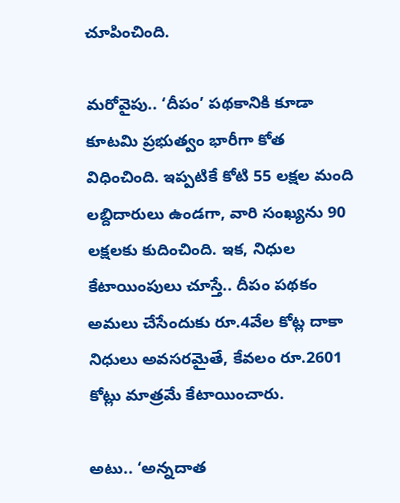చూపించింది.

మరోవైపు.. ‘దీపం’ పథకానికి కూడా కూటమి ప్రభుత్వం భారీగా కోత విధించింది. ఇప్పటికే కోటి 55 లక్షల మంది లబ్దిదారులు ఉండగా, వారి సంఖ్యను 90 లక్షలకు కుదించింది. ఇక, నిధుల కేటాయింపులు చూస్తే.. దీపం పథకం అమలు చేసేందుకు రూ.4వేల కోట్ల దాకా నిధులు అవసరమైతే, కేవలం రూ.2601 కోట్లు మాత్రమే కేటాయించారు.

అటు.. ‘అన్నదాత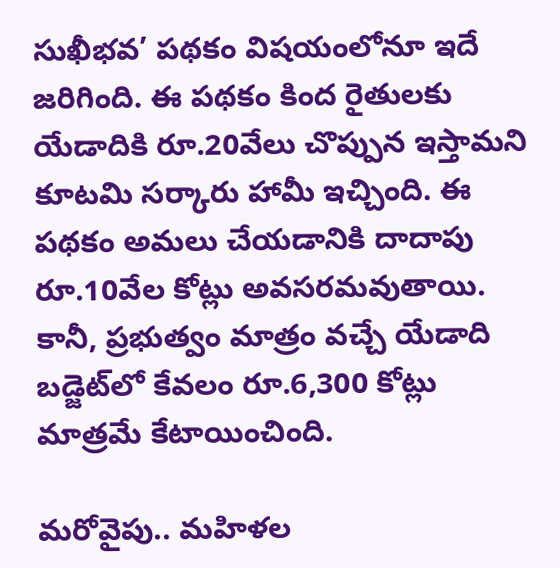సుఖీభవ’ పథకం విషయంలోనూ ఇదే జరిగింది. ఈ పథకం కింద రైతులకు యేడాదికి రూ.20వేలు చొప్పున ఇస్తామని కూటమి సర్కారు హామీ ఇచ్చింది. ఈ పథకం అమలు చేయడానికి దాదాపు రూ.10వేల కోట్లు అవసరమవుతాయి. కానీ, ప్రభుత్వం మాత్రం వచ్చే యేడాది బడ్జెట్‌లో కేవలం రూ.6,300 కోట్లు మాత్రమే కేటాయించింది.

మరోవైపు.. మహిళల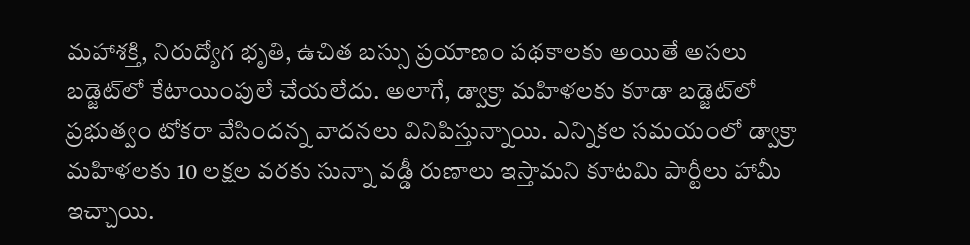మహాశక్తి, నిరుద్యోగ భృతి, ఉచిత బస్సు ప్రయాణం పథకాలకు అయితే అసలు బడ్జెట్‌లో కేటాయింపులే చేయలేదు. అలాగే, డ్వాక్రా మహిళలకు కూడా బడ్జెట్‌లో ప్రభుత్వం టోకరా వేసిందన్న వాదనలు వినిపిస్తున్నాయి. ఎన్నికల సమయంలో డ్వాక్రా మహిళలకు 10 లక్షల వరకు సున్నా వడ్డీ రుణాలు ఇస్తామని కూటమి పార్టీలు హామీ ఇచ్చాయి.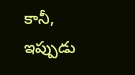కానీ, ఇప్పుడు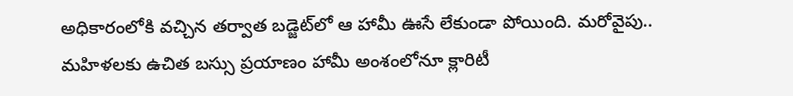అధికారంలోకి వచ్చిన తర్వాత బడ్జెట్‌లో ఆ హామీ ఊసే లేకుండా పోయింది. మరోవైపు.. మహిళలకు ఉచిత బస్సు ప్రయాణం హామీ అంశంలోనూ క్లారిటీ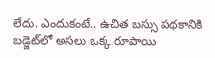లేదు. ఎందుకంటే.. ఉచిత బస్సు పథకానికి బడ్జెట్‌లో అసలు ఒక్క రూపాయి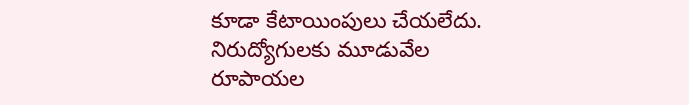కూడా కేటాయింపులు చేయలేదు. నిరుద్యోగులకు మూడువేల రూపాయల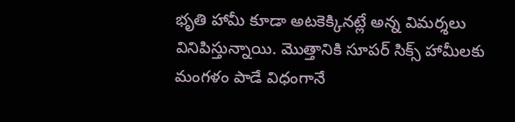భృతి హామీ కూడా అటకెక్కినట్లే అన్న విమర్శలు వినిపిస్తున్నాయి. మొత్తానికి సూపర్‌ సిక్స్‌ హామీలకు మంగళం పాడే విధంగానే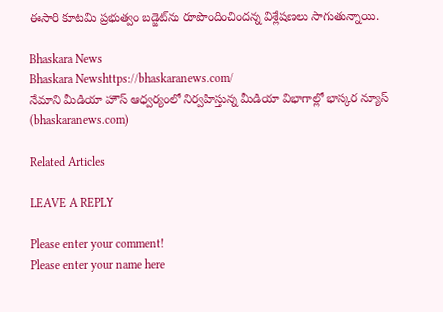ఈసారి కూటమి ప్రభుత్వం బడ్జెట్‌ను రూపొందించిందన్న విశ్లేషణలు సాగుతున్నాయి.

Bhaskara News
Bhaskara Newshttps://bhaskaranews.com/
నేమాని మీడియా హౌస్ ఆధ్వర్యంలో నిర్వహిస్తున్న మీడియా విభాగాల్లో భాస్కర న్యూస్ (bhaskaranews.com)

Related Articles

LEAVE A REPLY

Please enter your comment!
Please enter your name here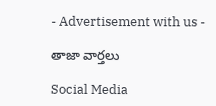- Advertisement with us -

తాజా వార్తలు

Social Media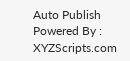Auto Publish Powered By : XYZScripts.com